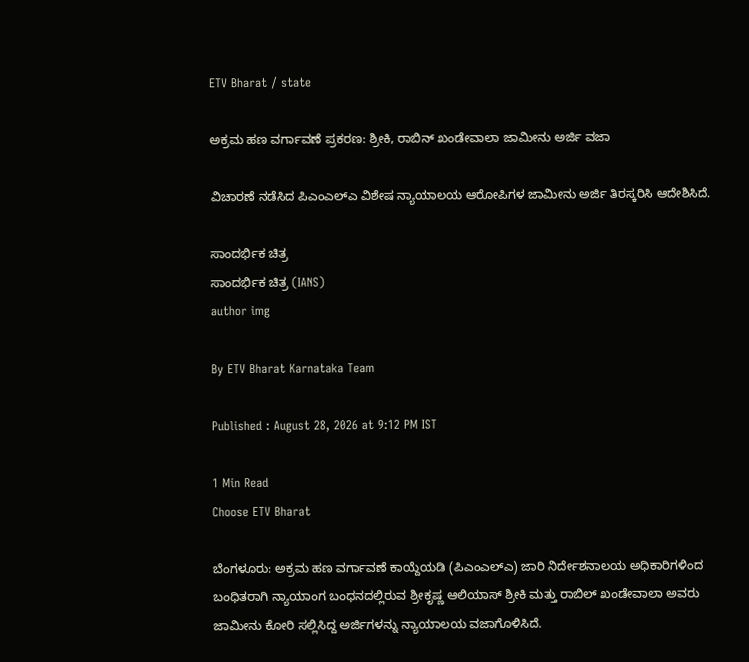ETV Bharat / state

ಅಕ್ರಮ ಹಣ ವರ್ಗಾವಣೆ ಪ್ರಕರಣ: ಶ್ರೀಕಿ, ರಾಬಿನ್ ಖಂಡೇವಾಲಾ ಜಾಮೀನು ಅರ್ಜಿ ವಜಾ

ವಿಚಾರಣೆ ನಡೆಸಿದ ಪಿಎಂಎಲ್ಎ ವಿಶೇಷ ನ್ಯಾಯಾಲಯ ಆರೋಪಿಗಳ ಜಾಮೀನು ಅರ್ಜಿ ತಿರಸ್ಕರಿಸಿ ಆದೇಶಿಸಿದೆ.

ಸಾಂದರ್ಭಿಕ ಚಿತ್ರ
ಸಾಂದರ್ಭಿಕ ಚಿತ್ರ (IANS)
author img

By ETV Bharat Karnataka Team

Published : August 28, 2026 at 9:12 PM IST

1 Min Read
Choose ETV Bharat

ಬೆಂಗಳೂರು: ಅಕ್ರಮ ಹಣ ವರ್ಗಾವಣೆ ಕಾಯ್ದೆಯಡಿ (ಪಿಎಂಎಲ್ಎ) ಜಾರಿ ನಿರ್ದೇಶನಾಲಯ ಅಧಿಕಾರಿಗಳಿಂದ ಬಂಧಿತರಾಗಿ ನ್ಯಾಯಾಂಗ ಬಂಧನದಲ್ಲಿರುವ ಶ್ರೀಕೃಷ್ಣ ಆಲಿಯಾಸ್ ಶ್ರೀಕಿ ಮತ್ತು ರಾಬಿಲ್ ಖಂಡೇವಾಲಾ ಅವರು ಜಾಮೀನು ಕೋರಿ ಸಲ್ಲಿಸಿದ್ದ ಅರ್ಜಿಗಳನ್ನು ನ್ಯಾಯಾಲಯ ವಜಾಗೊಳಿಸಿದೆ.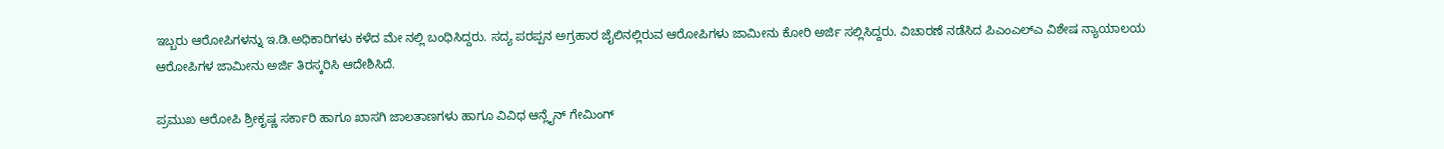ಇಬ್ಬರು ಆರೋಪಿಗಳನ್ನು ಇ.ಡಿ.ಅಧಿಕಾರಿಗಳು ಕಳೆದ ಮೇ ನಲ್ಲಿ ಬಂಧಿಸಿದ್ದರು. ಸದ್ಯ ಪರಪ್ಪನ ಅಗ್ರಹಾರ ಜೈಲಿನಲ್ಲಿರುವ ಆರೋಪಿಗಳು ಜಾಮೀನು ಕೋರಿ ಅರ್ಜಿ ಸಲ್ಲಿಸಿದ್ದರು. ವಿಚಾರಣೆ ನಡೆಸಿದ ಪಿಎಂಎಲ್ಎ ವಿಶೇಷ ನ್ಯಾಯಾಲಯ ಆರೋಪಿಗಳ ಜಾಮೀನು ಅರ್ಜಿ ತಿರಸ್ಕರಿಸಿ ಆದೇಶಿಸಿದೆ.

ಪ್ರಮುಖ ಆರೋಪಿ ಶ್ರೀಕೃಷ್ಣ ಸರ್ಕಾರಿ ಹಾಗೂ ಖಾಸಗಿ ಜಾಲತಾಣಗಳು ಹಾಗೂ ವಿವಿಧ ಆನ್ಲೈನ್ ಗೇಮಿಂಗ್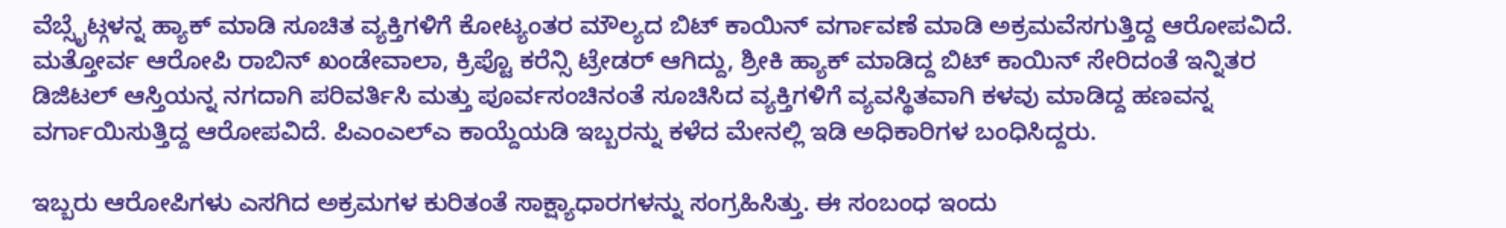ವೆಬ್ಸೈಟ್ಗಳನ್ನ ಹ್ಯಾಕ್ ಮಾಡಿ ಸೂಚಿತ ವ್ಯಕ್ತಿಗಳಿಗೆ ಕೋಟ್ಯಂತರ ಮೌಲ್ಯದ ಬಿಟ್ ಕಾಯಿನ್ ವರ್ಗಾವಣೆ ಮಾಡಿ ಅಕ್ರಮವೆಸಗುತ್ತಿದ್ದ ಆರೋಪವಿದೆ. ಮತ್ತೋರ್ವ ಆರೋಪಿ ರಾಬಿನ್ ಖಂಡೇವಾಲಾ, ಕ್ರಿಪ್ಟೊ ಕರೆನ್ಸಿ ಟ್ರೇಡರ್ ಆಗಿದ್ದು, ಶ್ರೀಕಿ ಹ್ಯಾಕ್ ಮಾಡಿದ್ದ ಬಿಟ್ ಕಾಯಿನ್ ಸೇರಿದಂತೆ ಇನ್ನಿತರ ಡಿಜಿಟಲ್ ಆಸ್ತಿಯನ್ನ ನಗದಾಗಿ ಪರಿವರ್ತಿಸಿ ಮತ್ತು ಪೂರ್ವಸಂಚಿನಂತೆ ಸೂಚಿಸಿದ ವ್ಯಕ್ತಿಗಳಿಗೆ ವ್ಯವಸ್ಥಿತವಾಗಿ ಕಳವು ಮಾಡಿದ್ದ ಹಣವನ್ನ ವರ್ಗಾಯಿಸುತ್ತಿದ್ದ ಆರೋಪವಿದೆ. ಪಿಎಂಎಲ್ಎ ಕಾಯ್ದೆಯಡಿ ಇಬ್ಬರನ್ನು ಕಳೆದ ಮೇನಲ್ಲಿ ಇಡಿ ಅಧಿಕಾರಿಗಳ ಬಂಧಿಸಿದ್ದರು.

ಇಬ್ಬರು ಆರೋಪಿಗಳು ಎಸಗಿದ ಅಕ್ರಮಗಳ ಕುರಿತಂತೆ ಸಾಕ್ಷ್ಯಾಧಾರಗಳನ್ನು ಸಂಗ್ರಹಿಸಿತ್ತು. ಈ ಸಂಬಂಧ ಇಂದು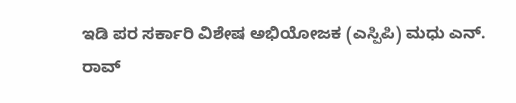ಇಡಿ ಪರ ಸರ್ಕಾರಿ ವಿಶೇಷ ಅಭಿಯೋಜಕ (ಎಸ್ಪಿಪಿ) ಮಧು ಎನ್. ರಾವ್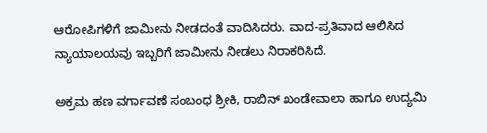ಆರೋಪಿಗಳಿಗೆ ಜಾಮೀನು ನೀಡದಂತೆ ವಾದಿಸಿದರು. ವಾದ-ಪ್ರತಿವಾದ ಆಲಿಸಿದ ನ್ಯಾಯಾಲಯವು ಇಬ್ಬರಿಗೆ ಜಾಮೀನು ನೀಡಲು ನಿರಾಕರಿಸಿದೆ.

ಅಕ್ರಮ ಹಣ ವರ್ಗಾವಣೆ ಸಂಬಂಧ ಶ್ರೀಕಿ, ರಾಬಿನ್ ಖಂಡೇವಾಲಾ ಹಾಗೂ ಉದ್ಯಮಿ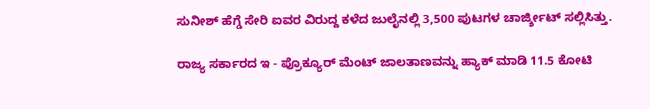ಸುನೀಶ್ ಹೆಗ್ಡೆ ಸೇರಿ ಐವರ ವಿರುದ್ದ ಕಳೆದ ಜುಲೈನಲ್ಲಿ 3,500 ಪುಟಗಳ ಚಾರ್ಜ್ಶೀಟ್ ಸಲ್ಲಿಸಿತ್ತು.

ರಾಜ್ಯ ಸರ್ಕಾರದ ಇ - ಪ್ರೊಕ್ಯೂರ್ ಮೆಂಟ್ ಜಾಲತಾಣವನ್ನು ಹ್ಯಾಕ್ ಮಾಡಿ 11.5 ಕೋಟಿ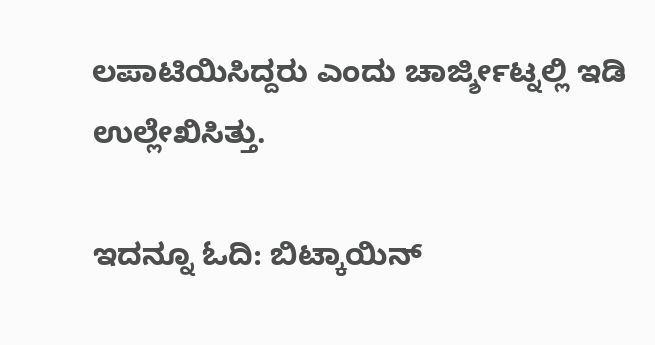ಲಪಾಟಿಯಿಸಿದ್ದರು ಎಂದು ಚಾರ್ಜ್ಶೀಟ್ನಲ್ಲಿ ಇಡಿ ಉಲ್ಲೇಖಿಸಿತ್ತು.

ಇದನ್ನೂ ಓದಿ: ಬಿಟ್ಕಾಯಿನ್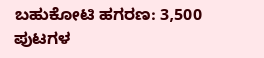ಬಹುಕೋಟಿ ಹಗರಣ: 3,500 ಪುಟಗಳ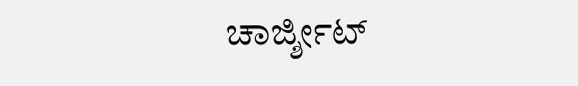ಚಾರ್ಜ್ಶೀಟ್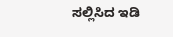ಸಲ್ಲಿಸಿದ ಇಡಿ